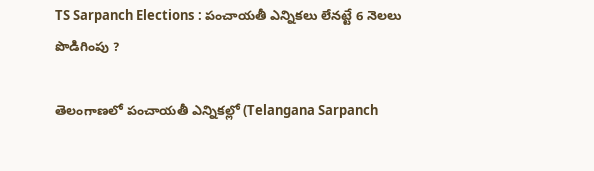TS Sarpanch Elections : పంచాయతీ ఎన్నికలు లేనట్టే 6 నెలలు పొడిగింపు ?

తెలంగాణలో పంచాయతీ ఎన్నికల్లో (Telangana Sarpanch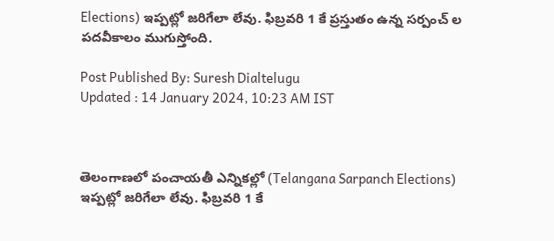Elections) ఇప్పట్లో జరిగేలా లేవు. ఫిబ్రవరి 1 కే ప్రస్తుతం ఉన్న సర్పంచ్ ల పదవీకాలం ముగుస్తోంది.

Post Published By: Suresh Dialtelugu
Updated : 14 January 2024, 10:23 AM IST



తెలంగాణలో పంచాయతీ ఎన్నికల్లో (Telangana Sarpanch Elections) ఇప్పట్లో జరిగేలా లేవు. ఫిబ్రవరి 1 కే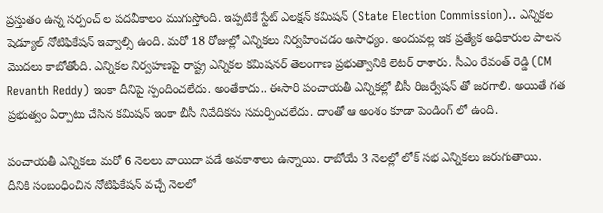ప్రస్తుతం ఉన్న సర్పంచ్ ల పదవీకాలం ముగుస్తోంది. ఇప్పటికే స్టేట్ ఎలక్షన్ కమిషన్ (State Election Commission).. ఎన్నికల షెడ్యూల్ నోటిఫికేషన్ ఇవ్వాల్సి ఉంది. మరో 18 రోజుల్లో ఎన్నికలు నిర్వహించడం అసాధ్యం. అందువల్ల ఇక ప్రత్యేక అధికారుల పాలన మొదలు కాబోతోంది. ఎన్నికల నిర్వహణపై రాష్ట్ర ఎన్నికల కమిషనర్ తెలంగాణ ప్రభుత్వానికి లెటర్ రాశారు. సీఎం రేవంత్ రెడ్డి (CM Revanth Reddy) ఇంకా దీనిపై స్పందించలేదు. అంతేకాదు.. ఈసారి పంచాయతీ ఎన్నికల్లో బీసీ రిజర్వేషన్ తో జరగాలి. అయితే గత ప్రభుత్వం ఏర్పాటు చేసిన కమిషన్ ఇంకా బీసీ నివేదికను సమర్పించలేదు. దాంతో ఆ అంశం కూడా పెండింగ్ లో ఉంది.

పంచాయతీ ఎన్నికలు మరో 6 నెలలు వాయిదా పడే అవకాశాలు ఉన్నాయి. రాబోయే 3 నెలల్లో లోక్ సభ ఎన్నికలు జరుగుతాయి. దీనికి సంబంధించిన నోటిఫికేషన్ వచ్చే నెలలో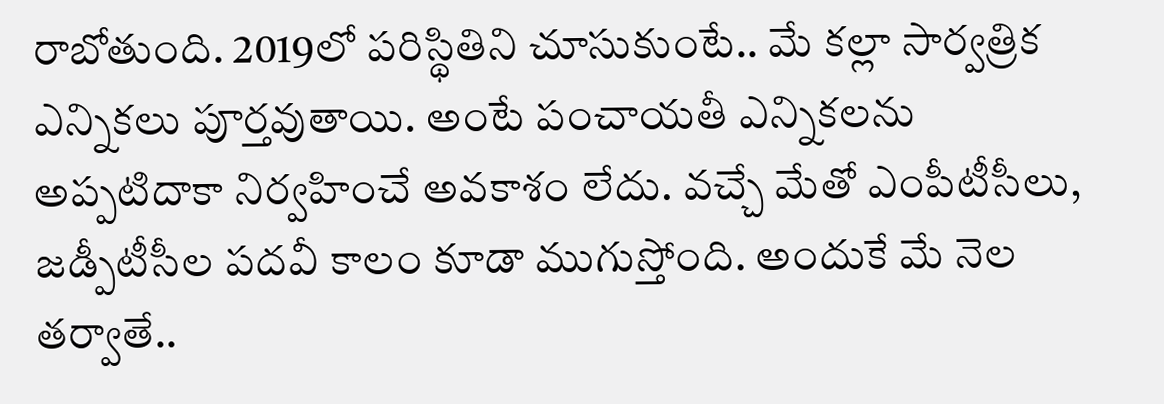రాబోతుంది. 2019లో పరిస్థితిని చూసుకుంటే.. మే కల్లా సార్వత్రిక ఎన్నికలు పూర్తవుతాయి. అంటే పంచాయతీ ఎన్నికలను అప్పటిదాకా నిర్వహించే అవకాశం లేదు. వచ్చే మేతో ఎంపీటీసీలు, జడ్పీటీసీల పదవీ కాలం కూడా ముగుస్తోంది. అందుకే మే నెల తర్వాతే..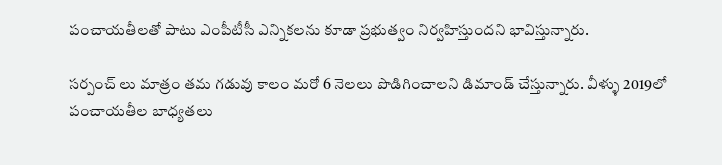పంచాయతీలతో పాటు ఎంపీటీసీ ఎన్నికలను కూడా ప్రభుత్వం నిర్వహిస్తుందని భావిస్తున్నారు.

సర్పంచ్ లు మాత్రం తమ గడువు కాలం మరో 6 నెలలు పొడిగించాలని డిమాండ్ చేస్తున్నారు. వీళ్ళు 2019లో పంచాయతీల బాధ్యతలు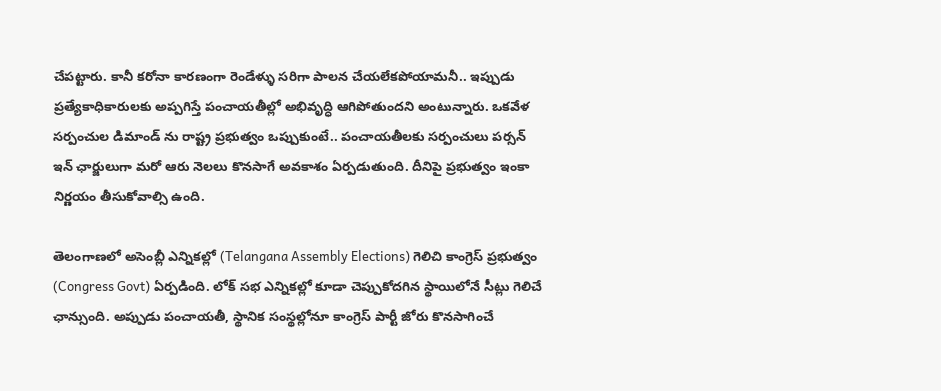చేపట్టారు. కానీ కరోనా కారణంగా రెండేళ్ళు సరిగా పాలన చేయలేకపోయామనీ.. ఇప్పుడు ప్రత్యేకాధికారులకు అప్పగిస్తే పంచాయతీల్లో అభివృద్ధి ఆగిపోతుందని అంటున్నారు. ఒకవేళ సర్పంచుల డిమాండ్ ను రాష్ట్ర ప్రభుత్వం ఒప్పుకుంటే.. పంచాయతీలకు సర్పంచులు పర్సన్ ఇన్ ఛార్జులుగా మరో ఆరు నెలలు కొనసాగే అవకాశం ఏర్పడుతుంది. దీనిపై ప్రభుత్వం ఇంకా నిర్ణయం తీసుకోవాల్సి ఉంది.

తెలంగాణలో అసెంబ్లీ ఎన్నికల్లో (Telangana Assembly Elections) గెలిచి కాంగ్రెస్ ప్రభుత్వం (Congress Govt) ఏర్పడింది. లోక్ సభ ఎన్నికల్లో కూడా చెప్పుకోదగిన స్థాయిలోనే సీట్లు గెలిచే ఛాన్సుంది. అప్పుడు పంచాయతీ, స్థానిక సంస్థల్లోనూ కాంగ్రెస్ పార్టీ జోరు కొనసాగించే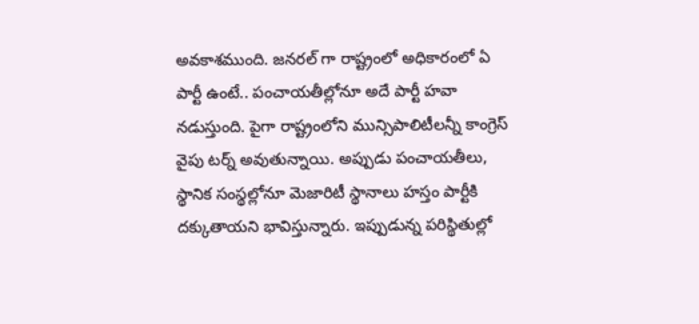అవకాశముంది. జనరల్ గా రాష్ట్రంలో అధికారంలో ఏ పార్టీ ఉంటే.. పంచాయతీల్లోనూ అదే పార్టీ హవా నడుస్తుంది. పైగా రాష్ట్రంలోని మున్సిపాలిటీలన్నీ కాంగ్రెస్ వైపు టర్న్ అవుతున్నాయి. అప్పుడు పంచాయతీలు, స్థానిక సంస్థల్లోనూ మెజారిటీ స్థానాలు హస్తం పార్టీకి దక్కుతాయని భావిస్తున్నారు. ఇప్పుడున్న పరిస్థితుల్లో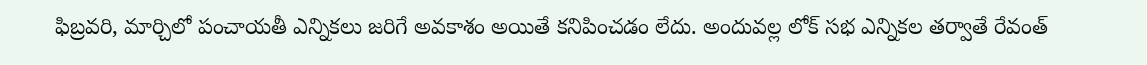ఫిబ్రవరి, మార్చిలో పంచాయతీ ఎన్నికలు జరిగే అవకాశం అయితే కనిపించడం లేదు. అందువల్ల లోక్ సభ ఎన్నికల తర్వాతే రేవంత్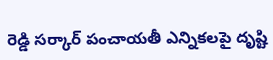రెడ్డి సర్కార్ పంచాయతీ ఎన్నికలపై దృష్టి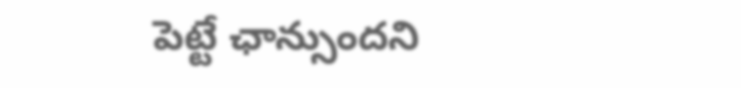పెట్టే ఛాన్సుందని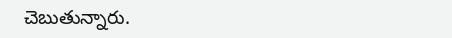చెబుతున్నారు.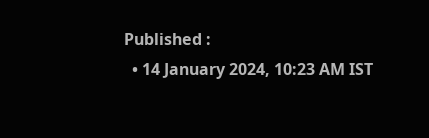Published :
  • 14 January 2024, 10:23 AM IST